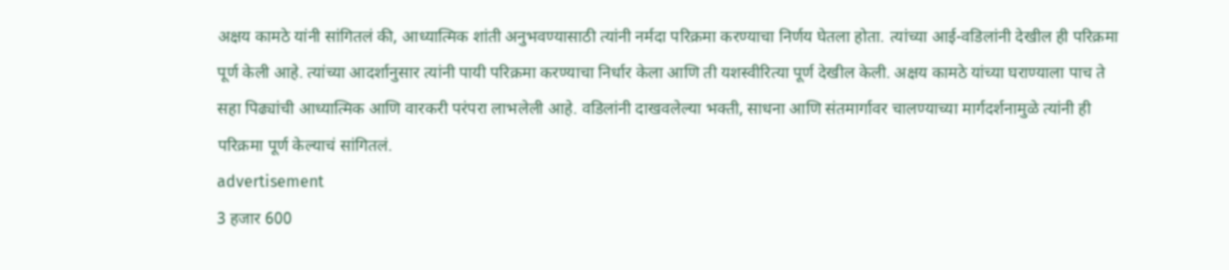अक्षय कामठे यांनी सांगितलं की, आध्यात्मिक शांती अनुभवण्यासाठी त्यांनी नर्मदा परिक्रमा करण्याचा निर्णय घेतला होता. त्यांच्या आई-वडिलांनी देखील ही परिक्रमा पूर्ण केली आहे. त्यांच्या आदर्शानुसार त्यांनी पायी परिक्रमा करण्याचा निर्धार केला आणि ती यशस्वीरित्या पूर्ण देखील केली. अक्षय कामठे यांच्या घराण्याला पाच ते सहा पिढ्यांची आध्यात्मिक आणि वारकरी परंपरा लाभलेली आहे. वडिलांनी दाखवलेल्या भक्ती, साधना आणि संतमार्गावर चालण्याच्या मार्गदर्शनामुळे त्यांनी ही परिक्रमा पूर्ण केल्याचं सांगितलं.
advertisement
3 हजार 600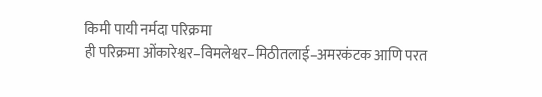किमी पायी नर्मदा परिक्रमा
ही परिक्रमा ओंकारेश्वर–विमलेश्वर–मिठीतलाई–अमरकंटक आणि परत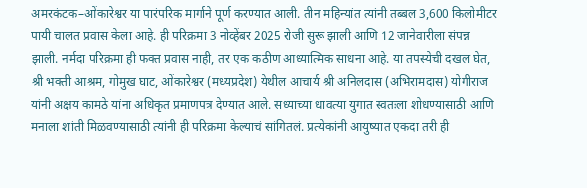अमरकंटक–ओंकारेश्वर या पारंपरिक मार्गाने पूर्ण करण्यात आली. तीन महिन्यांत त्यांनी तब्बल 3,600 किलोमीटर पायी चालत प्रवास केला आहे. ही परिक्रमा 3 नोव्हेंबर 2025 रोजी सुरू झाली आणि 12 जानेवारीला संपन्न झाली. नर्मदा परिक्रमा ही फक्त प्रवास नाही, तर एक कठीण आध्यात्मिक साधना आहे. या तपस्येची दखल घेत, श्री भक्ती आश्रम, गोमुख घाट, ओंकारेश्वर (मध्यप्रदेश) येथील आचार्य श्री अनिलदास (अभिरामदास) योगीराज यांनी अक्षय कामठे यांना अधिकृत प्रमाणपत्र देण्यात आले. सध्याच्या धावत्या युगात स्वतःला शोधण्यासाठी आणि मनाला शांती मिळवण्यासाठी त्यांनी ही परिक्रमा केल्याचं सांगितलं. प्रत्येकांनी आयुष्यात एकदा तरी ही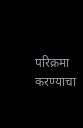परिक्रमा करण्याचा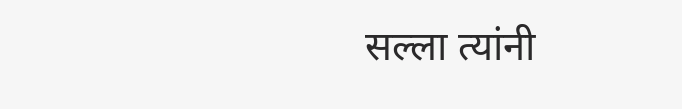सल्ला त्यांनी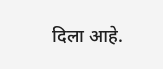दिला आहे.